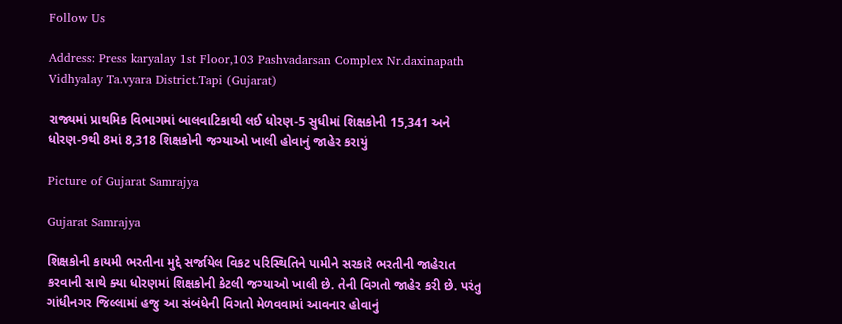Follow Us

Address: Press karyalay 1st Floor,103 Pashvadarsan Complex Nr.daxinapath Vidhyalay Ta.vyara District.Tapi (Gujarat)

રાજ્યમાં પ્રાથમિક વિભાગમાં બાલવાટિકાથી લઈ ધોરણ-5 સુધીમાં શિક્ષકોની 15,341 અને ધોરણ-9થી 8માં 8,318 શિક્ષકોની જગ્યાઓ ખાલી હોવાનું જાહેર કરાયું

Picture of Gujarat Samrajya

Gujarat Samrajya

શિક્ષકોની કાયમી ભરતીના મુદ્દે સર્જાયેલ વિકટ પરિસ્થિતિને પામીને સરકારે ભરતીની જાહેરાત કરવાની સાથે ક્યા ધોરણમાં શિક્ષકોની કેટલી જગ્યાઓ ખાલી છે. તેની વિગતો જાહેર કરી છે. પરંતુ ગાંધીનગર જિલ્લામાં હજુ આ સંબંધેની વિગતો મેળવવામાં આવનાર હોવાનું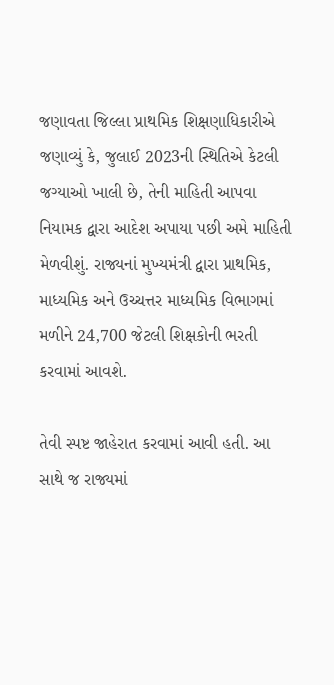જણાવતા જિલ્લા પ્રાથમિક શિક્ષણાધિકારીએ જણાવ્યું કે, જુલાઈ 2023ની સ્થિતિએ કેટલી જગ્યાઓ ખાલી છે, તેની માહિતી આપવા નિયામક દ્વારા આદેશ અપાયા પછી અમે માહિતી મેળવીશું. રાજ્યનાં મુખ્યમંત્રી દ્વારા પ્રાથમિક, માધ્યમિક અને ઉચ્ચત્તર માધ્યમિક વિભાગમાં મળીને 24,700 જેટલી શિક્ષકોની ભરતી કરવામાં આવશે.

તેવી સ્પષ્ટ જાહેરાત કરવામાં આવી હતી. આ સાથે જ રાજ્યમાં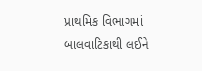પ્રાથમિક વિભાગમાં બાલવાટિકાથી લઈને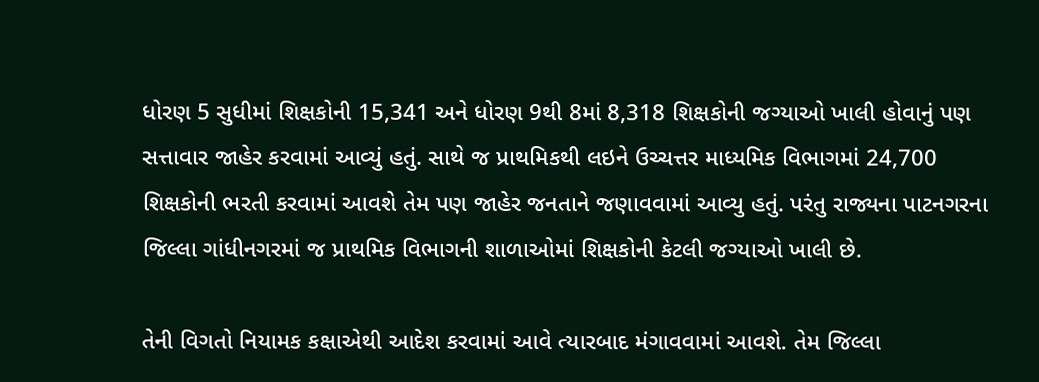ધોરણ 5 સુધીમાં શિક્ષકોની 15,341 અને ધોરણ 9થી 8માં 8,318 શિક્ષકોની જગ્યાઓ ખાલી હોવાનું પણ સત્તાવાર જાહેર કરવામાં આવ્યું હતું. સાથે જ પ્રાથમિકથી લઇને ઉચ્ચત્તર માધ્યમિક વિભાગમાં 24,700 શિક્ષકોની ભરતી કરવામાં આવશે તેમ પણ જાહેર જનતાને જણાવવામાં આવ્યુ હતું. પરંતુ રાજ્યના પાટનગરના જિલ્લા ગાંધીનગરમાં જ પ્રાથમિક વિભાગની શાળાઓમાં શિક્ષકોની કેટલી જગ્યાઓ ખાલી છે.

તેની વિગતો નિયામક કક્ષાએથી આદેશ કરવામાં આવે ત્યારબાદ મંગાવવામાં આવશે. તેમ જિલ્લા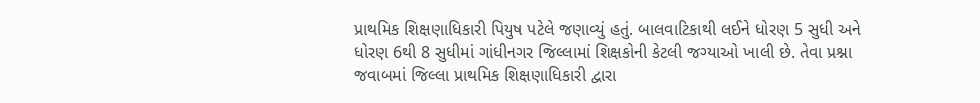પ્રાથમિક શિક્ષણાધિકારી પિયુષ પટેલે જણાવ્યું હતું. બાલવાટિકાથી લઈને ધોરણ 5 સુધી અને ધોરણ 6થી 8 સુધીમાં ગાંધીનગર જિલ્લામાં શિક્ષકોની કેટલી જગ્યાઓ ખાલી છે. તેવા પ્રશ્ના જવાબમાં જિલ્લા પ્રાથમિક શિક્ષણાધિકારી દ્વારા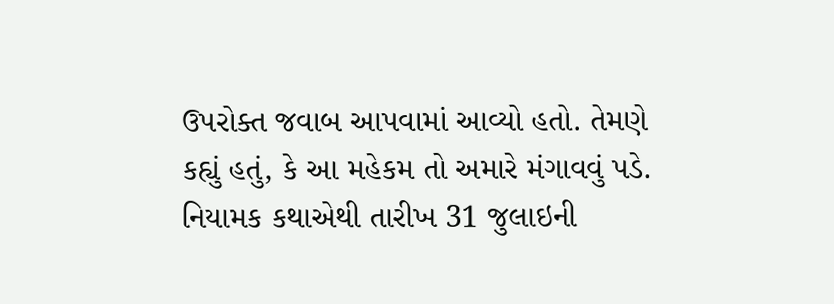ઉપરોક્ત જવાબ આપવામાં આવ્યો હતો. તેમણે કહ્યું હતું, કે આ મહેકમ તો અમારે મંગાવવું પડે. નિયામક કથાએથી તારીખ 31 જુલાઇની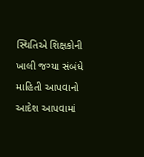સ્થિતિએ શિક્ષકોની ખાલી જગ્યા સંબંધે માહિતી આપવાનો આદેશ આપવામાં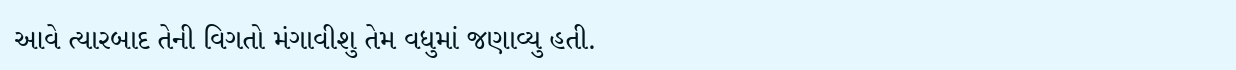આવે ત્યારબાદ તેની વિગતો મંગાવીશુ તેમ વધુમાં જણાવ્યુ હતી.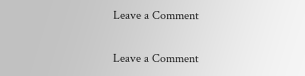Leave a Comment

Leave a Comment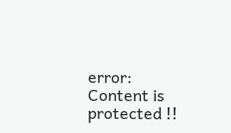error: Content is protected !!